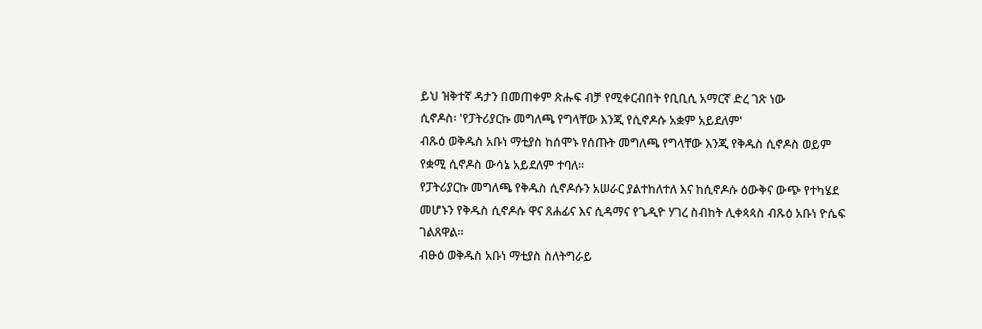ይህ ዝቅተኛ ዳታን በመጠቀም ጽሑፍ ብቻ የሚቀርብበት የቢቢሲ አማርኛ ድረ ገጽ ነው
ሲኖዶስ፡ 'የፓትሪያርኩ መግለጫ የግላቸው እንጂ የሲኖዶሱ አቋም አይደለም'
ብጹዕ ወቅዱስ አቡነ ማቲያስ ከሰሞኑ የሰጡት መግለጫ የግላቸው እንጂ የቅዱስ ሲኖዶስ ወይም የቋሚ ሲኖዶስ ውሳኔ አይደለም ተባለ።
የፓትሪያርኩ መግለጫ የቅዱስ ሲኖዶሱን አሠራር ያልተከለተለ እና ከሲኖዶሱ ዕውቅና ውጭ የተካሄደ መሆኑን የቅዱስ ሲኖዶሱ ዋና ጸሐፊና እና ሲዳማና የጌዲዮ ሃገረ ስብከት ሊቀጳጳስ ብጹዕ አቡነ ዮሴፍ ገልጸዋል።
ብፁዕ ወቅዱስ አቡነ ማቲያስ ስለትግራይ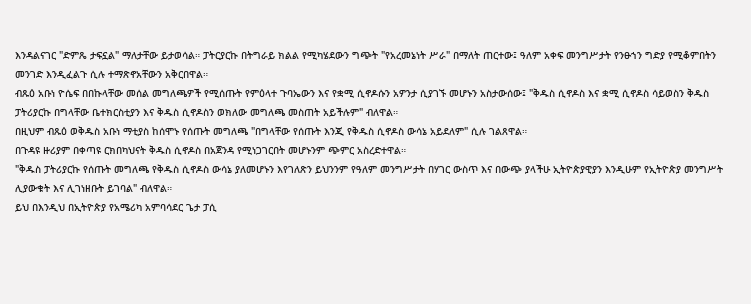እንዳልናገር "ድምጼ ታፍኗል" ማለታቸው ይታወሳል። ፓትርያርኩ በትግራይ ክልል የሚካሄደውን ግጭት "የአረመኔነት ሥራ" በማለት ጠርተው፤ ዓለም አቀፍ መንግሥታት የንፁኀን ግድያ የሚቆምበትን መንገድ እንዲፈልጉ ሲሉ ተማጽኖአቸውን አቅርበዋል።
ብጹዕ አቡነ ዮሴፍ በበኩላቸው መሰል መግለጫዎች የሚሰጡት የምዕላተ ጉባኤውን እና የቋሚ ሲኖዶሱን አዎንታ ሲያገኙ መሆኑን አስታውሰው፤ "ቅዱስ ሲኖዶስ እና ቋሚ ሲኖዶስ ሳይወስን ቅዱስ ፓትሪያርኩ በግላቸው ቤተክርስቲያን እና ቅዱስ ሲኖዶስን ወክለው መግለጫ መስጠት አይችሉም" ብለዋል።
በዚህም ብጹዕ ወቅዱስ አቡነ ማቲያስ ከሰሞኑ የሰጡት መግለጫ "በግላቸው የሰጡት እንጂ የቅዱስ ሲኖዶስ ውሳኔ አይደለም" ሲሉ ገልጸዋል።
በጉዳዩ ዙሪያም በቀጣዩ ርክበካህናት ቅዱስ ሲኖዶስ በአጀንዳ የሚነጋገርበት መሆኑንም ጭምር አስረድተዋል።
"ቅዱስ ፓትሪያርኩ የሰጡት መግለጫ የቅዱስ ሲኖዶስ ውሳኔ ያለመሆኑን እየገለጽን ይህንንም የዓለም መንግሥታት በሃገር ውስጥ እና በውጭ ያላችሁ ኢትዮጵያዊያን እንዲሁም የኢትዮጵያ መንግሥት ሊያውቁት እና ሊገነዘቡት ይገባል" ብለዋል።
ይህ በእንዲህ በኢትዮጵያ የአሜሪካ አምባሳደር ጌታ ፓሲ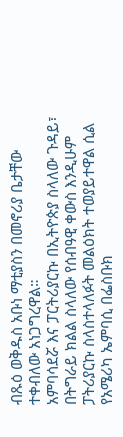ብጹዕ ወቅዱስ አቡነ ማቲያስን በመኖሪያ ቤታቸው ተቀብለው አነጋግረዋል።
አምባሳደሯ እና ፓርትሪያርኩ በኢትዮጵያ ስላለው ጉዳይ፣ በትግራይ ክልል ስላለው የሰብዓዊ ቀውስ እንዲሁም ፓትሪያርኩ ስላስተላለፉት መልዕክት ተወያይተዋል ሲል የአሜሪካ ኤምባሲ በፌስቡክ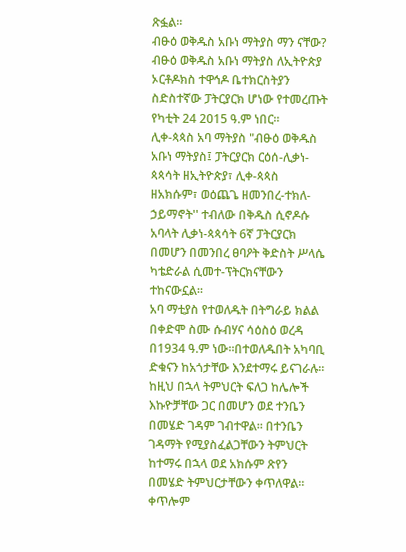ጽፏል።
ብፁዕ ወቅዱስ አቡነ ማትያስ ማን ናቸው?
ብፁዕ ወቅዱስ አቡነ ማትያስ ለኢትዮጵያ ኦርቶዶክስ ተዋኅዶ ቤተክርስትያን ስድስተኛው ፓትርያርክ ሆነው የተመረጡት የካቲት 24 2015 ዓ.ም ነበር።
ሊቀ-ጳጳስ አባ ማትያስ "ብፁዕ ወቅዱስ አቡነ ማትያስ፤ ፓትርያርክ ርዕሰ-ሊቃነ-ጳጳሳት ዘኢትዮጵያ፣ ሊቀ-ጳጳስ ዘአክሱም፣ ወዕጨጌ ዘመንበረ-ተክለ-ኃይማኖት'' ተብለው በቅዱስ ሲኖዶሱ አባላት ሊቃነ-ጳጳሳት 6ኛ ፓትርያርክ በመሆን በመንበረ ፀባዖት ቅድስት ሥላሴ ካቴድራል ሲመተ-ፕትርክናቸውን ተከናውኗል።
አባ ማቲያስ የተወለዱት በትግራይ ክልል በቀድሞ ስሙ ሱብሃና ሳዕስዕ ወረዳ በ1934 ዓ.ም ነው።በተወለዱበት አካባቢ ድቁናን ከአጎታቸው እንደተማሩ ይናገራሉ።
ከዚህ በኋላ ትምህርት ፍለጋ ከሌሎች እኩዮቻቸው ጋር በመሆን ወደ ተንቤን በመሄድ ገዳም ገብተዋል። በተንቤን ገዳማት የሚያስፈልጋቸውን ትምህርት ከተማሩ በኋላ ወደ አክሱም ጽየን በመሄድ ትምህርታቸውን ቀጥለዋል።
ቀጥሎም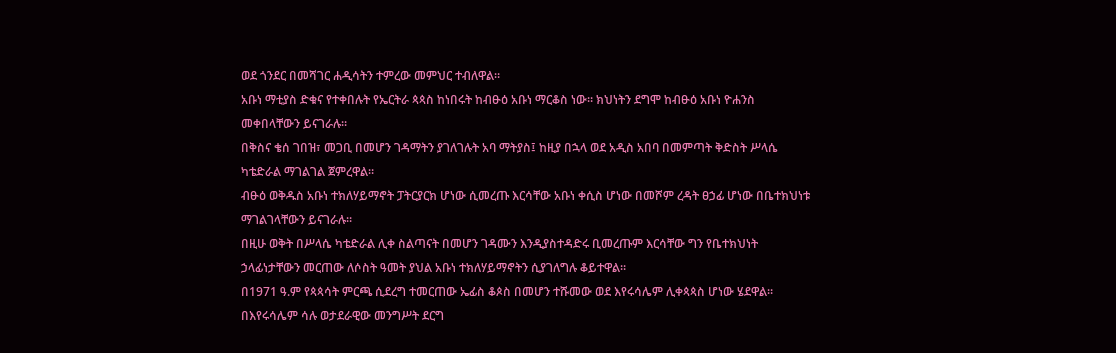ወደ ጎንደር በመሻገር ሐዲሳትን ተምረው መምህር ተብለዋል።
አቡነ ማቲያስ ድቁና የተቀበሉት የኤርትራ ጳጳስ ከነበሩት ከብፁዕ አቡነ ማርቆስ ነው። ክህነትን ደግሞ ከብፁዕ አቡነ ዮሐንስ መቀበላቸውን ይናገራሉ።
በቅስና ቄሰ ገበዝ፣ መጋቢ በመሆን ገዳማትን ያገለገሉት አባ ማትያስ፤ ከዚያ በኋላ ወደ አዲስ አበባ በመምጣት ቅድስት ሥላሴ ካቴድራል ማገልገል ጀምረዋል።
ብፁዕ ወቅዱስ አቡነ ተክለሃይማኖት ፓትርያርክ ሆነው ሲመረጡ እርሳቸው አቡነ ቀሲስ ሆነው በመሾም ረዳት ፀኃፊ ሆነው በቤተክህነቱ ማገልገላቸውን ይናገራሉ።
በዚሁ ወቅት በሥላሴ ካቴድራል ሊቀ ስልጣናት በመሆን ገዳሙን እንዲያስተዳድሩ ቢመረጡም እርሳቸው ግን የቤተክህነት ኃላፊነታቸውን መርጠው ለሶስት ዓመት ያህል አቡነ ተክለሃይማኖትን ሲያገለግሉ ቆይተዋል።
በ1971 ዓ.ም የጳጳሳት ምርጫ ሲደረግ ተመርጠው ኤፊስ ቆጶስ በመሆን ተሹመው ወደ እየሩሳሌም ሊቀጳጳስ ሆነው ሄደዋል።
በእየሩሳሌም ሳሉ ወታደራዊው መንግሥት ደርግ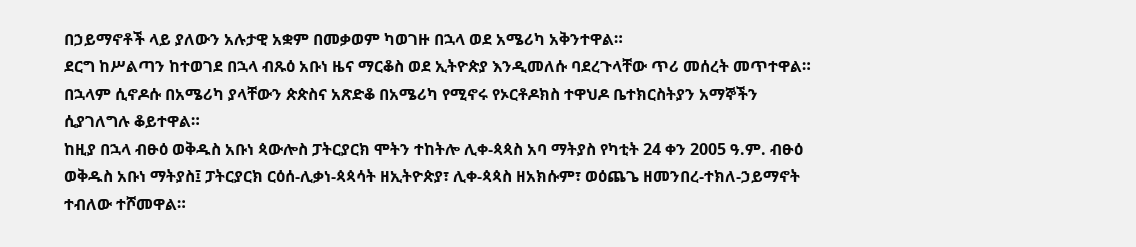በኃይማኖቶች ላይ ያለውን አሉታዊ አቋም በመቃወም ካወገዙ በኋላ ወደ አሜሪካ አቅንተዋል።
ደርግ ከሥልጣን ከተወገደ በኋላ ብጹዕ አቡነ ዜና ማርቆስ ወደ ኢትዮጵያ እንዲመለሱ ባደረጉላቸው ጥሪ መሰረት መጥተዋል።
በኋላም ሲኖዶሱ በአሜሪካ ያላቸውን ጵጵስና አጽድቆ በአሜሪካ የሚኖሩ የኦርቶዶክስ ተዋህዶ ቤተክርስትያን አማኞችን ሲያገለግሉ ቆይተዋል።
ከዚያ በኋላ ብፁዕ ወቅዱስ አቡነ ጳውሎስ ፓትርያርክ ሞትን ተከትሎ ሊቀ-ጳጳስ አባ ማትያስ የካቲት 24 ቀን 2005 ዓ.ም. ብፁዕ ወቅዱስ አቡነ ማትያስ፤ ፓትርያርክ ርዕሰ-ሊቃነ-ጳጳሳት ዘኢትዮጵያ፣ ሊቀ-ጳጳስ ዘአክሱም፣ ወዕጨጌ ዘመንበረ-ተክለ-ኃይማኖት ተብለው ተሾመዋል።